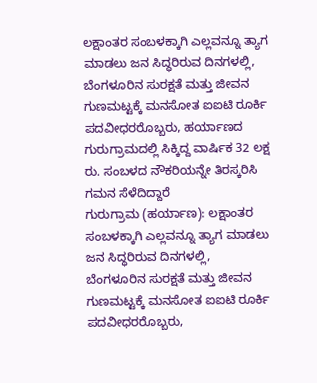ಲಕ್ಷಾಂತರ ಸಂಬಳಕ್ಕಾಗಿ ಎಲ್ಲವನ್ನೂ ತ್ಯಾಗ ಮಾಡಲು ಜನ ಸಿದ್ಧರಿರುವ ದಿನಗಳಲ್ಲಿ, ಬೆಂಗಳೂರಿನ ಸುರಕ್ಷತೆ ಮತ್ತು ಜೀವನ ಗುಣಮಟ್ಟಕ್ಕೆ ಮನಸೋತ ಐಐಟಿ ರೂರ್ಕಿ ಪದವೀಧರರೊಬ್ಬರು, ಹರ್ಯಾಣದ ಗುರುಗ್ರಾಮದಲ್ಲಿ ಸಿಕ್ಕಿದ್ದ ವಾರ್ಷಿಕ 32 ಲಕ್ಷ ರು. ಸಂಬಳದ ನೌಕರಿಯನ್ನೇ ತಿರಸ್ಕರಿಸಿ ಗಮನ ಸೆಳೆದಿದ್ದಾರೆ
ಗುರುಗ್ರಾಮ (ಹರ್ಯಾಣ): ಲಕ್ಷಾಂತರ ಸಂಬಳಕ್ಕಾಗಿ ಎಲ್ಲವನ್ನೂ ತ್ಯಾಗ ಮಾಡಲು ಜನ ಸಿದ್ಧರಿರುವ ದಿನಗಳಲ್ಲಿ, ಬೆಂಗಳೂರಿನ ಸುರಕ್ಷತೆ ಮತ್ತು ಜೀವನ ಗುಣಮಟ್ಟಕ್ಕೆ ಮನಸೋತ ಐಐಟಿ ರೂರ್ಕಿ ಪದವೀಧರರೊಬ್ಬರು,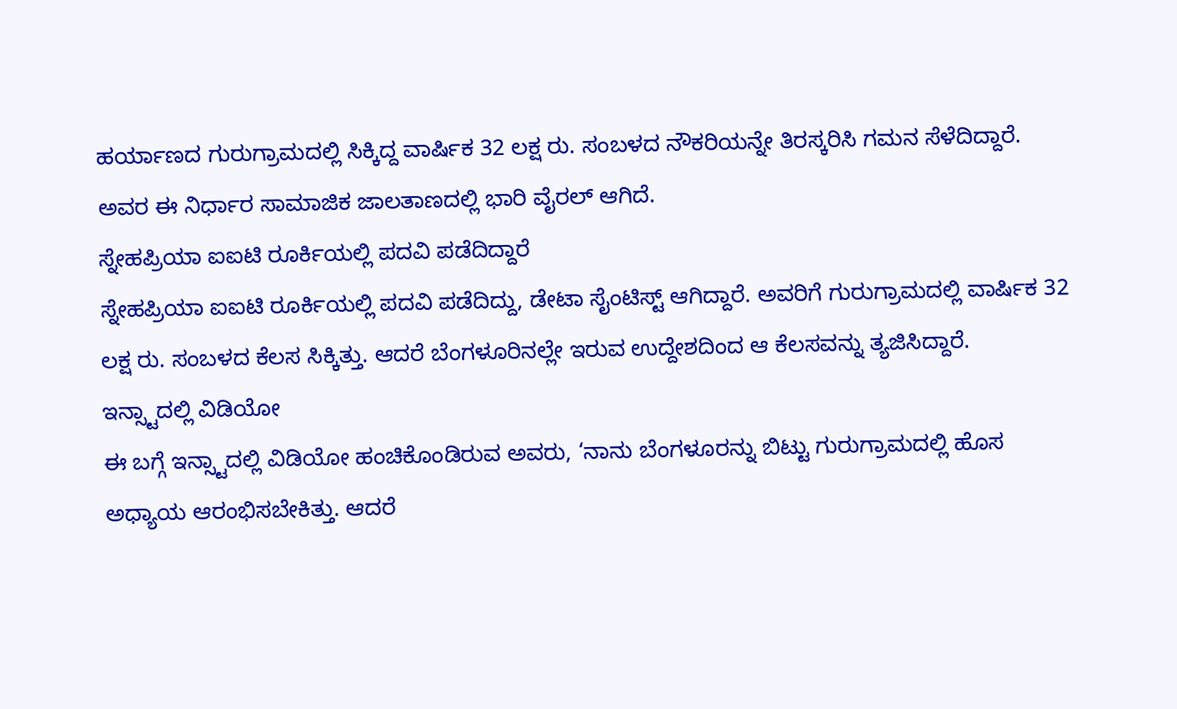ಹರ್ಯಾಣದ ಗುರುಗ್ರಾಮದಲ್ಲಿ ಸಿಕ್ಕಿದ್ದ ವಾರ್ಷಿಕ 32 ಲಕ್ಷ ರು. ಸಂಬಳದ ನೌಕರಿಯನ್ನೇ ತಿರಸ್ಕರಿಸಿ ಗಮನ ಸೆಳೆದಿದ್ದಾರೆ. ಅವರ ಈ ನಿರ್ಧಾರ ಸಾಮಾಜಿಕ ಜಾಲತಾಣದಲ್ಲಿ ಭಾರಿ ವೈರಲ್ ಆಗಿದೆ.
ಸ್ನೇಹಪ್ರಿಯಾ ಐಐಟಿ ರೂರ್ಕಿಯಲ್ಲಿ ಪದವಿ ಪಡೆದಿದ್ದಾರೆ
ಸ್ನೇಹಪ್ರಿಯಾ ಐಐಟಿ ರೂರ್ಕಿಯಲ್ಲಿ ಪದವಿ ಪಡೆದಿದ್ದು, ಡೇಟಾ ಸೈಂಟಿಸ್ಟ್ ಆಗಿದ್ದಾರೆ. ಅವರಿಗೆ ಗುರುಗ್ರಾಮದಲ್ಲಿ ವಾರ್ಷಿಕ 32 ಲಕ್ಷ ರು. ಸಂಬಳದ ಕೆಲಸ ಸಿಕ್ಕಿತ್ತು. ಆದರೆ ಬೆಂಗಳೂರಿನಲ್ಲೇ ಇರುವ ಉದ್ದೇಶದಿಂದ ಆ ಕೆಲಸವನ್ನು ತ್ಯಜಿಸಿದ್ದಾರೆ.
ಇನ್ಸ್ಟಾದಲ್ಲಿ ವಿಡಿಯೋ
ಈ ಬಗ್ಗೆ ಇನ್ಸ್ಟಾದಲ್ಲಿ ವಿಡಿಯೋ ಹಂಚಿಕೊಂಡಿರುವ ಅವರು, ‘ನಾನು ಬೆಂಗಳೂರನ್ನು ಬಿಟ್ಟು ಗುರುಗ್ರಾಮದಲ್ಲಿ ಹೊಸ ಅಧ್ಯಾಯ ಆರಂಭಿಸಬೇಕಿತ್ತು. ಆದರೆ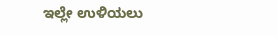ಇಲ್ಲೇ ಉಳಿಯಲು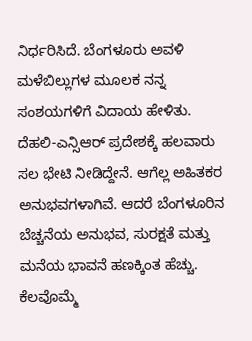ನಿರ್ಧರಿಸಿದೆ. ಬೆಂಗಳೂರು ಅವಳಿ ಮಳೆಬಿಲ್ಲುಗಳ ಮೂಲಕ ನನ್ನ ಸಂಶಯಗಳಿಗೆ ವಿದಾಯ ಹೇಳಿತು.
ದೆಹಲಿ-ಎನ್ಸಿಆರ್ ಪ್ರದೇಶಕ್ಕೆ ಹಲವಾರು ಸಲ ಭೇಟಿ ನೀಡಿದ್ದೇನೆ. ಆಗೆಲ್ಲ ಅಹಿತಕರ ಅನುಭವಗಳಾಗಿವೆ. ಆದರೆ ಬೆಂಗಳೂರಿನ ಬೆಚ್ಚನೆಯ ಅನುಭವ, ಸುರಕ್ಷತೆ ಮತ್ತು ಮನೆಯ ಭಾವನೆ ಹಣಕ್ಕಿಂತ ಹೆಚ್ಚು. ಕೆಲವೊಮ್ಮೆ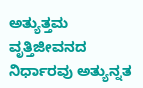ಅತ್ಯುತ್ತಮ ವೃತ್ತಿಜೀವನದ ನಿರ್ಧಾರವು ಅತ್ಯುನ್ನತ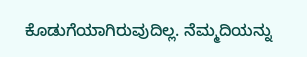ಕೊಡುಗೆಯಾಗಿರುವುದಿಲ್ಲ. ನೆಮ್ಮದಿಯನ್ನು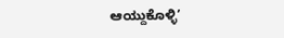ಆಯ್ದುಕೊಳ್ಳಿ’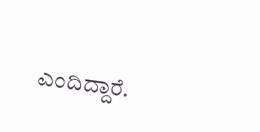ಎಂದಿದ್ದಾರೆ.